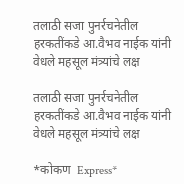तलाठी सजा पुनर्रचनेतील हरकतींकडे आ.वैभव नाईक यांनी वेधले महसूल मंत्र्यांचे लक्ष

तलाठी सजा पुनर्रचनेतील हरकतींकडे आ.वैभव नाईक यांनी वेधले महसूल मंत्र्यांचे लक्ष

*कोकण  Express*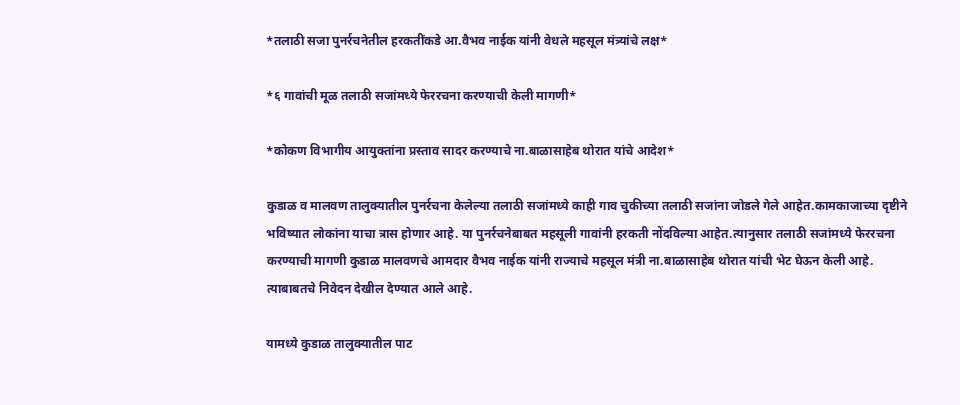*तलाठी सजा पुनर्रचनेतील हरकतींकडे आ.वैभव नाईक यांनी वेधले महसूल मंत्र्यांचे लक्ष*

*६ गावांची मूळ तलाठी सजांमध्ये फेररचना करण्याची केली मागणी*

*कोकण विभागीय आयुक्तांना प्रस्ताव सादर करण्याचे ना.बाळासाहेब थोरात यांचे आदेश*

कुडाळ व मालवण तालुक्यातील पुनर्रचना केलेल्या तलाठी सजांमध्ये काही गाव चुकीच्या तलाठी सजांना जोडले गेले आहेत.कामकाजाच्या दृष्टीने भविष्यात लोकांना याचा त्रास होणार आहे. या पुनर्रचनेबाबत महसूली गावांनी हरकती नोंदविल्या आहेत.त्यानुसार तलाठी सजांमध्ये फेररचना करण्याची मागणी कुडाळ मालवणचे आमदार वैभव नाईक यांनी राज्याचे महसूल मंत्री ना.बाळासाहेब थोरात यांची भेट घेऊन केली आहे. त्याबाबतचे निवेदन देखील देण्यात आले आहे.

यामध्ये कुडाळ तालुक्यातील पाट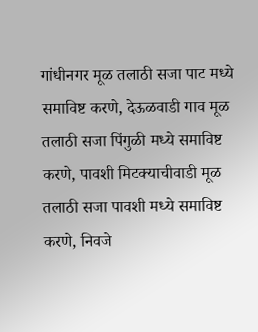गांधीनगर मूळ तलाठी सजा पाट मध्ये समाविष्ट करणे, देऊळवाडी गाव मूळ तलाठी सजा पिंगुळी मध्ये समाविष्ट करणे, पावशी मिटक्याचीवाडी मूळ तलाठी सजा पावशी मध्ये समाविष्ट करणे, निवजे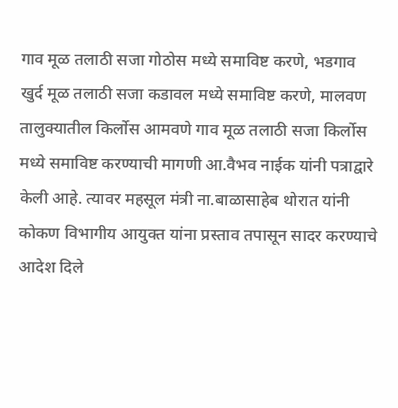गाव मूळ तलाठी सजा गोठोस मध्ये समाविष्ट करणे, भडगाव खुर्द मूळ तलाठी सजा कडावल मध्ये समाविष्ट करणे, मालवण तालुक्यातील किर्लोस आमवणे गाव मूळ तलाठी सजा किर्लोस मध्ये समाविष्ट करण्याची मागणी आ.वैभव नाईक यांनी पत्राद्वारे केली आहे. त्यावर महसूल मंत्री ना.बाळासाहेब थोरात यांनी कोकण विभागीय आयुक्त यांना प्रस्ताव तपासून सादर करण्याचे आदेश दिले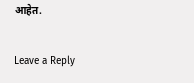आहेत.

Leave a Reply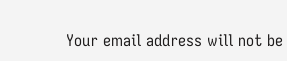Your email address will not be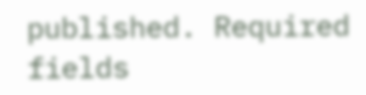published. Required fields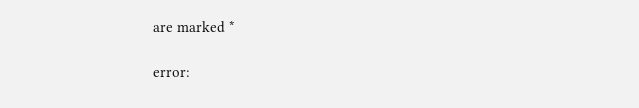are marked *

error: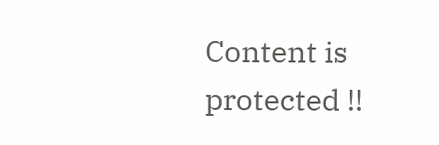Content is protected !!